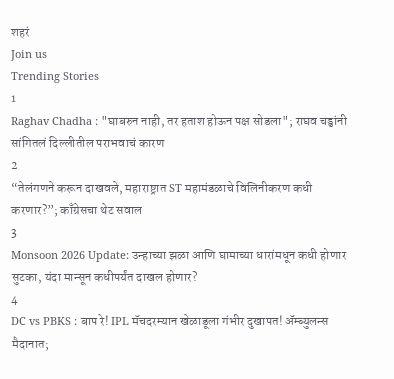शहरं
Join us
Trending Stories
1
Raghav Chadha : "घाबरुन नाही, तर हताश होऊन पक्ष सोडला"; राघव चड्ढांनी सांगितलं दिल्लीतील पराभवाचं कारण
2
“तेलंगणने करून दाखवले, महाराष्ट्रात ST महामंडळाचे विलिनीकरण कधी करणार?”; काँग्रेसचा थेट सवाल
3
Monsoon 2026 Update: उन्हाच्या झळा आणि घामाच्या धारांमधून कधी होणार सुटका, यंदा मान्सून कधीपर्यंत दाखल होणार?
4
DC vs PBKS : बाप रे! IPL मॅचदरम्यान खेळाडूला गंभीर दुखापत! ॲम्ब्युलन्स मैदानात;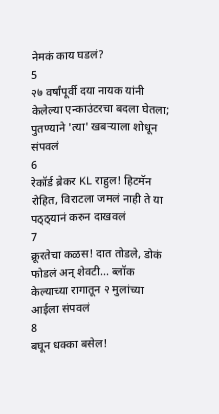नेमकं काय घडलं?
5
२७ वर्षांपूर्वी दया नायक यांनी केलेल्या एन्काउंटरचा बदला घेतला; पुतण्याने 'त्या' खबऱ्याला शोधून संपवलं
6
रेकॉर्ड ब्रेकर KL राहुल! हिटमॅन रोहित, विराटला जमलं नाही ते या पठ्ठ्यानं करुन दाखवलं
7
क्रूरतेचा कळस! दात तोडले, डोकं फोडलं अन् शेवटी... ब्लॉक केल्याच्या रागातून २ मुलांच्या आईला संपवलं
8
बघून धक्का बसेल!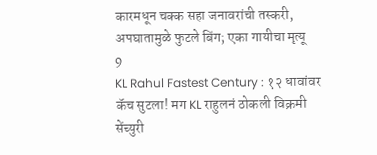कारमधून चक्क सहा जनावरांची तस्करी, अपघातामुळे फुटले बिंग; एका गायीचा मृत्यू
9
KL Rahul Fastest Century : १२ धावांवर कॅच सुटला! मग KL राहुलनं ठोकली विक्रमी सेंच्युरी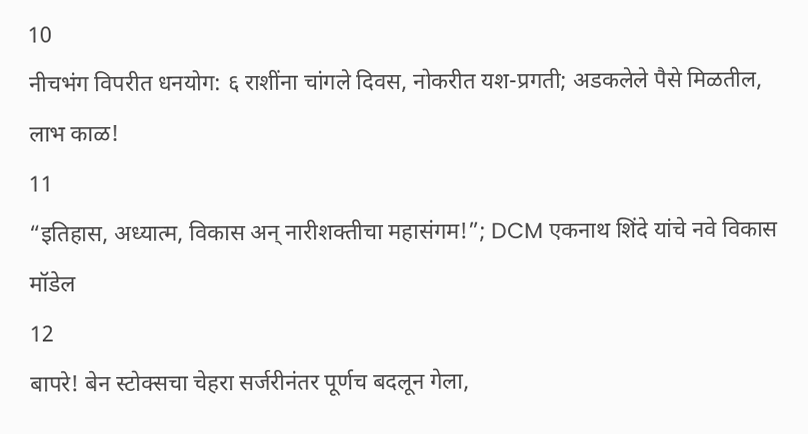10
नीचभंग विपरीत धनयोग: ६ राशींना चांगले दिवस, नोकरीत यश-प्रगती; अडकलेले पैसे मिळतील, लाभ काळ!
11
“इतिहास, अध्यात्म, विकास अन् नारीशक्तीचा महासंगम!”; DCM एकनाथ शिंदे यांचे नवे विकास मॉडेल
12
बापरे! बेन स्टोक्सचा चेहरा सर्जरीनंतर पूर्णच बदलून गेला,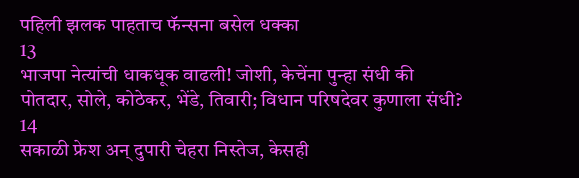पहिली झलक पाहताच फॅन्सना बसेल धक्का
13
भाजपा नेत्यांची धाकधूक वाढली! जोशी, केचेंना पुन्हा संधी की पोतदार, सोले, कोठेकर, भेंडे, तिवारी; विधान परिषदेवर कुणाला संधी?
14
सकाळी फ्रेश अन् दुपारी चेहरा निस्तेज, केसही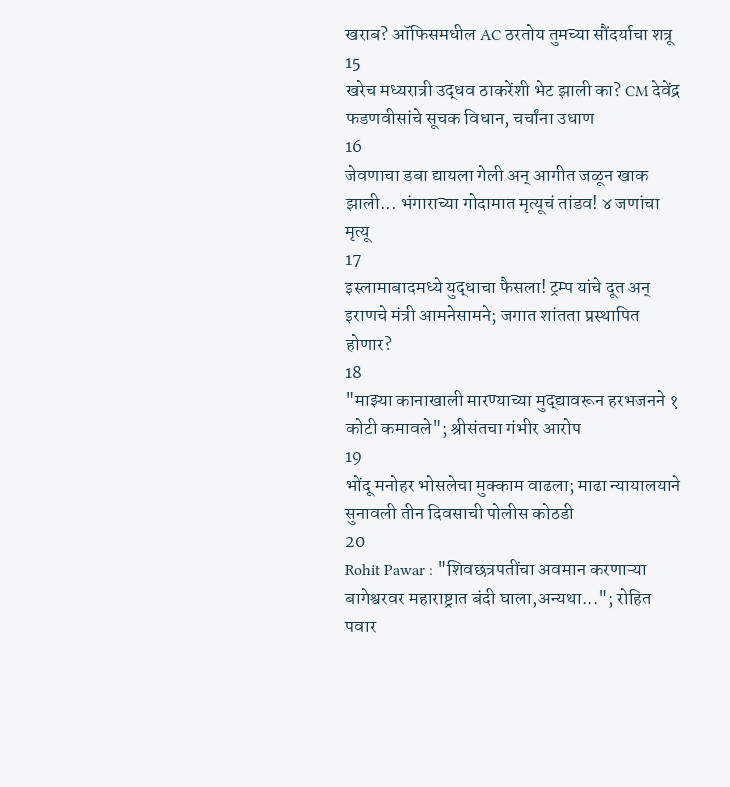खराब? ऑफिसमधील AC ठरतोय तुमच्या सौंदर्याचा शत्रू
15
खरेच मध्यरात्री उद्धव ठाकरेंशी भेट झाली का? CM देवेंद्र फडणवीसांचे सूचक विधान, चर्चांना उधाण
16
जेवणाचा डबा द्यायला गेली अन् आगीत जळून खाक झाली... भंगाराच्या गोदामात मृत्यूचं तांडव! ४ जणांचा मृत्यू
17
इस्लामाबादमध्ये युद्धाचा फैसला! ट्रम्प यांचे दूत अन् इराणचे मंत्री आमनेसामने; जगात शांतता प्रस्थापित होणार?
18
"माझ्या कानाखाली मारण्याच्या मुद्द्यावरून हरभजनने १ कोटी कमावले"; श्रीसंतचा गंभीर आरोप
19
भोंदू मनोहर भोसलेचा मुक्काम वाढला; माढा न्यायालयाने सुनावली तीन दिवसाची पोलीस कोठडी
20
Rohit Pawar : "शिवछत्रपतींचा अवमान करणाऱ्या बागेश्वरवर महाराष्ट्रात बंदी घाला,अन्यथा..."; रोहित पवार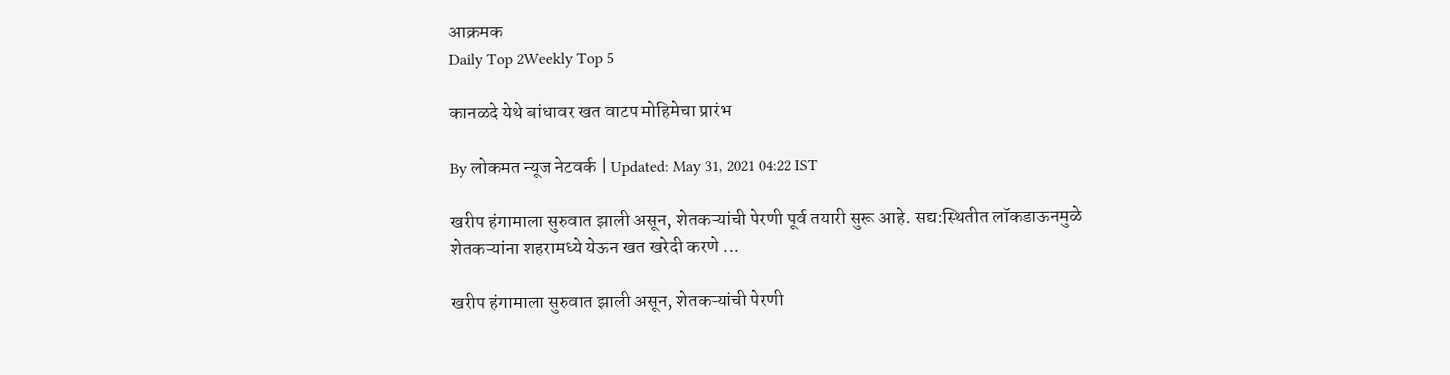आक्रमक
Daily Top 2Weekly Top 5

कानळदे येथे बांधावर खत वाटप मोहिमेचा प्रारंभ

By लोकमत न्यूज नेटवर्क | Updated: May 31, 2021 04:22 IST

खरीप हंगामाला सुरुवात झाली असून, शेतकऱ्यांची पेरणी पूर्व तयारी सुरू आहे. सद्य:स्थितीत लॉकडाऊनमुळे शेतकऱ्यांना शहरामध्ये येऊन खत खरेदी करणे ...

खरीप हंगामाला सुरुवात झाली असून, शेतकऱ्यांची पेरणी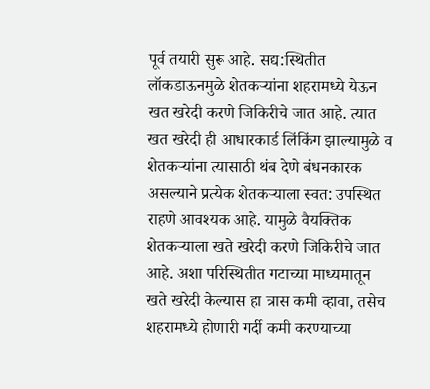पूर्व तयारी सुरू आहे. सद्य:स्थितीत लॉकडाऊनमुळे शेतकऱ्यांना शहरामध्ये येऊन खत खरेदी करणे जिकिरीचे जात आहे. त्यात खत खरेदी ही आधारकार्ड लिंकिंग झाल्यामुळे व शेतकऱ्यांना त्यासाठी थंब देणे बंधनकारक असल्याने प्रत्येक शेतकऱ्याला स्वत: उपस्थित राहणे आवश्यक आहे. यामुळे वैयक्तिक शेतकऱ्याला खते खरेदी करणे जिकिरीचे जात आहे. अशा परिस्थितीत गटाच्या माध्यमातून खते खरेदी केल्यास हा त्रास कमी व्हावा, तसेच शहरामध्ये होणारी गर्दी कमी करण्याच्या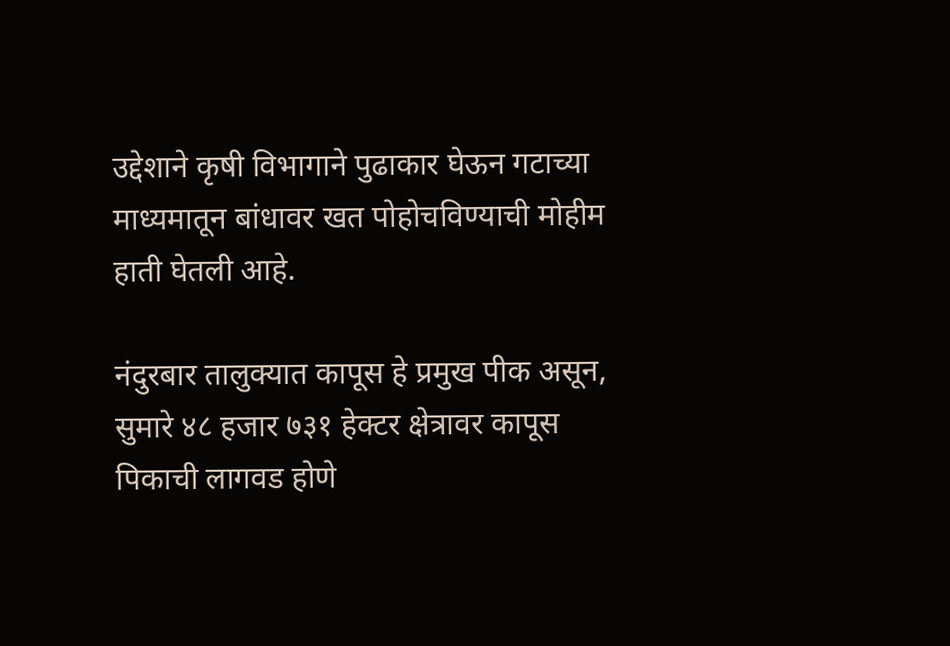उद्देशाने कृषी विभागाने पुढाकार घेऊन गटाच्या माध्यमातून बांधावर खत पोहोचविण्याची मोहीम हाती घेतली आहे.

नंदुरबार तालुक्यात कापूस हे प्रमुख पीक असून, सुमारे ४८ हजार ७३१ हेक्टर क्षेत्रावर कापूस पिकाची लागवड होणे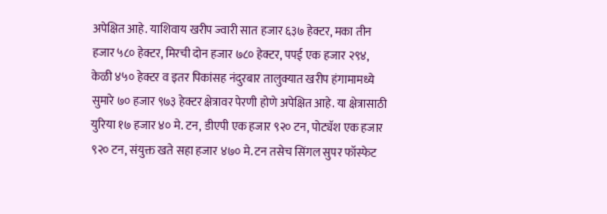अपेक्षित आहे. याशिवाय खरीप ज्वारी सात हजार ६३७ हेक्टर, मका तीन हजार ५८० हेक्टर, मिरची दोन हजार ७८० हेक्टर, पपई एक हजार २९४, केळी ४५० हेक्टर व इतर पिकांसह नंदुरबार तालुक्यात खरीप हंगामामध्ये सुमारे ७० हजार ९७३ हेक्टर क्षेत्रावर पेरणी होणे अपेक्षित आहे. या क्षेत्रासाठी युरिया १७ हजार ४० मे. टन, डीएपी एक हजार ९२० टन, पोट्यॅश एक हजार ९२० टन, संयुक्त खते सहा हजार ४७० मे. टन तसेच सिंगल सुपर फॉस्फेट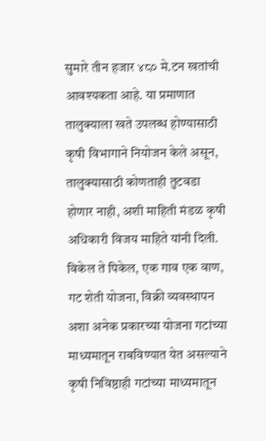सुमारे तीन हजार ४८० मे.टन खतांची आवश्यकता आहे. या प्रमाणात तालुक्याला खते उपलब्ध होण्यासाठी कृषी विभागाने नियोजन केले असून, तालुक्यासाठी कोणताही तुटवडा होणार नाही, अशी माहिती मंडळ कृषी अधिकारी विजय माहिते यांनी दिली. विकेल ते पिकेल, एक गाव एक वाण, गट शेती योजना, विक्री व्यवस्थापन अशा अनेक प्रकारच्या योजना गटांच्या माध्यमातून राबविण्यात येत असल्याने कृषी निविष्ठाही गटांच्या माध्यमातून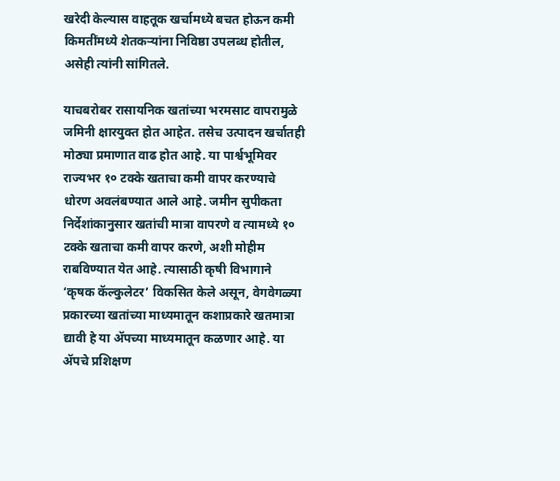खरेदी केल्यास वाहतूक खर्चामध्ये बचत होऊन कमी किमतींमध्ये शेतकऱ्यांना निविष्ठा उपलब्ध होतील, असेही त्यांनी सांगितले.

याचबरोबर रासायनिक खतांच्या भरमसाट वापरामुळे जमिनी क्षारयुक्त होत आहेत. तसेच उत्पादन खर्चातही मोठ्या प्रमाणात वाढ होत आहे. या पार्श्वभूमिवर राज्यभर १० टक्के खताचा कमी वापर करण्याचे धोरण अवलंबण्यात आले आहे. जमीन सुपीकता निर्देशांकानुसार खतांची मात्रा वापरणे व त्यामध्ये १० टक्के खताचा कमी वापर करणे, अशी मोहीम राबविण्यात येत आहे. त्यासाठी कृषी विभागाने ‘कृषक कॅल्कुलेटर’ विकसित केले असून, वेगवेगळ्या प्रकारच्या खतांच्या माध्यमातून कशाप्रकारे खतमात्रा द्यावी हे या ॲपच्या माध्यमातून कळणार आहे. या ॲपचे प्रशिक्षण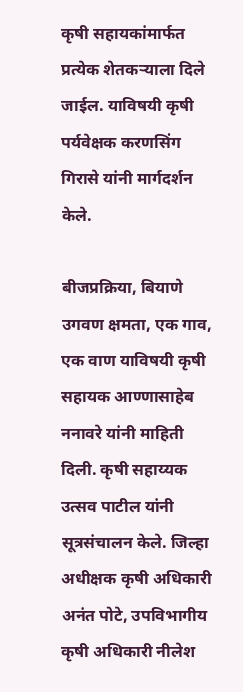कृषी सहायकांमार्फत प्रत्येक शेतकऱ्याला दिले जाईल. याविषयी कृषी पर्यवेक्षक करणसिंग गिरासे यांनी मार्गदर्शन केले.

बीजप्रक्रिया, बियाणे उगवण क्षमता, एक गाव, एक वाण याविषयी कृषी सहायक आण्णासाहेब ननावरे यांनी माहिती दिली. कृषी सहाय्यक उत्सव पाटील यांनी सूत्रसंचालन केले. जिल्हा अधीक्षक कृषी अधिकारी अनंत पोटे, उपविभागीय कृषी अधिकारी नीलेश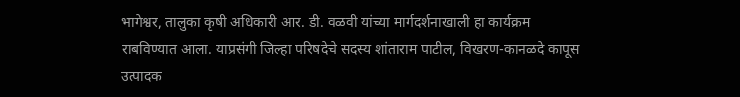भागेश्वर, तालुका कृषी अधिकारी आर. डी. वळवी यांच्या मार्गदर्शनाखाली हा कार्यक्रम राबविण्यात आला. याप्रसंगी जिल्हा परिषदेचे सदस्य शांताराम पाटील, विखरण-कानळदे कापूस उत्पादक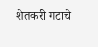शेतकरी गटाचे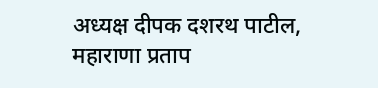अध्यक्ष दीपक दशरथ पाटील, महाराणा प्रताप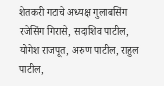शेतकरी गटाचे अध्यक्ष गुलाबसिंग रजेसिंग गिरासे, सदाशिव पाटील, योगेश राजपूत, अरुण पाटील, राहुल पाटील,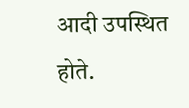आदी उपस्थित होते.